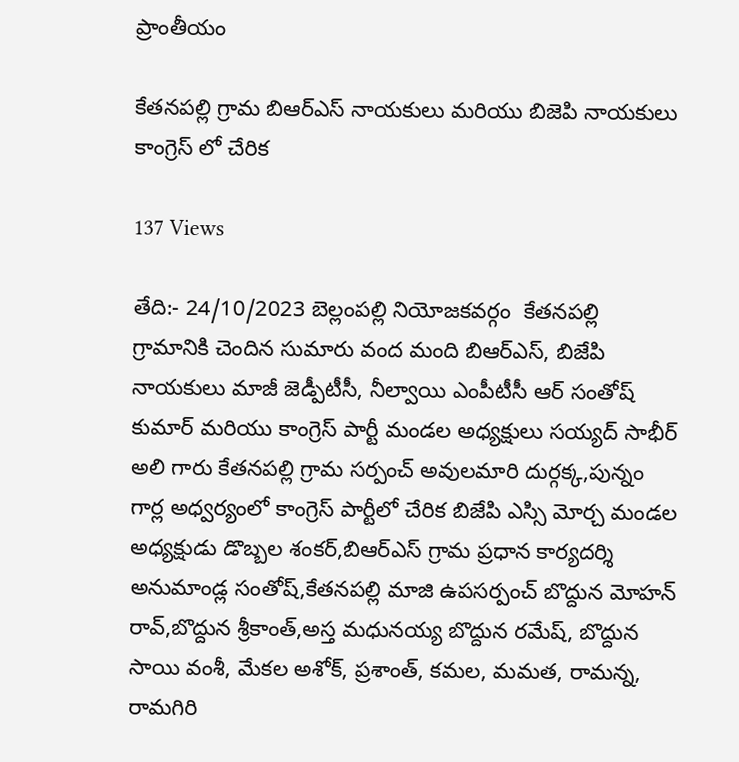ప్రాంతీయం

కేతనపల్లి గ్రామ బిఆర్ఎస్ నాయకులు మరియు బిజెపి నాయకులు కాంగ్రెస్ లో చేరిక

137 Views

తేది:- 24/10/2023 బెల్లంపల్లి నియోజకవర్గం  కేతనపల్లి గ్రామానికి చెందిన సుమారు వంద మంది బిఆర్ఎస్, బిజేపి నాయకులు మాజీ జెడ్పీటీసీ, నీల్వాయి ఎంపీటీసీ ఆర్ సంతోష్ కుమార్ మరియు కాంగ్రెస్ పార్టీ మండల అధ్యక్షులు సయ్యద్ సాభీర్ అలి గారు కేతనపల్లి గ్రామ సర్పంచ్ అవులమారి దుర్గక్క,పున్నం గార్ల అధ్వర్యంలో కాంగ్రెస్ పార్టీలో చేరిక బిజేపి ఎస్సి మోర్చ మండల అధ్యక్షుడు డొబ్బల శంకర్,బిఆర్ఎస్ గ్రామ ప్రధాన కార్యదర్శి అనుమాండ్ల సంతోష్,కేతనపల్లి మాజి ఉపసర్పంచ్ బొద్దున మోహన్ రావ్,బొద్దున శ్రీకాంత్,అస్త మధునయ్య బొద్దున రమేష్, బొద్దున సాయి వంశీ, మేకల అశోక్, ప్రశాంత్, కమల, మమత, రామన్న, రామగిరి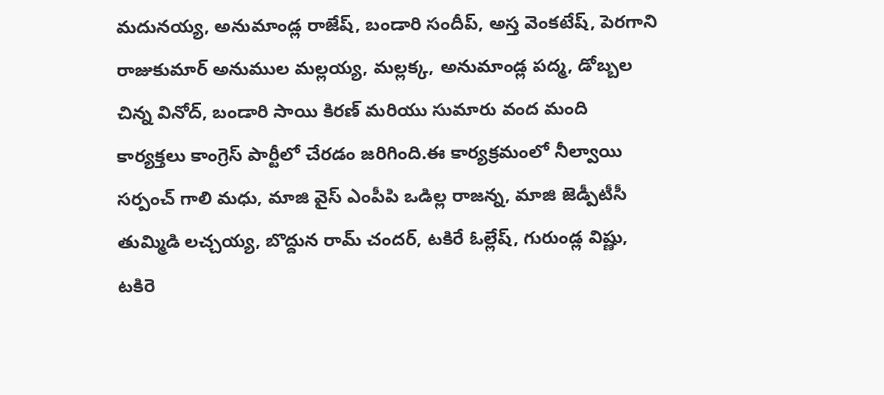మదునయ్య, అనుమాండ్ల రాజేష్, బండారి సందీప్, అస్త వెంకటేష్, పెరగాని రాజుకుమార్ అనుముల మల్లయ్య, మల్లక్క, అనుమాండ్ల పద్మ, డోబ్బల చిన్న వినోద్, బండారి సాయి కిరణ్ మరియు సుమారు వంద మంది కార్యక్తలు కాంగ్రెస్ పార్టీలో చేరడం జరిగింది.ఈ కార్యక్రమంలో నీల్వాయి సర్పంచ్ గాలి మధు, మాజి వైస్ ఎంపీపి ఒడిల్ల రాజన్న, మాజి జెడ్పీటీసీ తుమ్మిడి లచ్చయ్య, బొద్దున రామ్ చందర్, టకిరే ఓల్లేష్, గురుండ్ల విష్ణు, టకిరె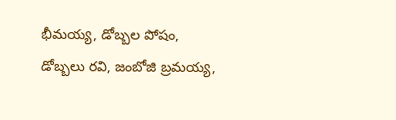భీమయ్య, డోబ్బల పోషం, డోబ్బలు రవి, జంబోజి బ్రమయ్య,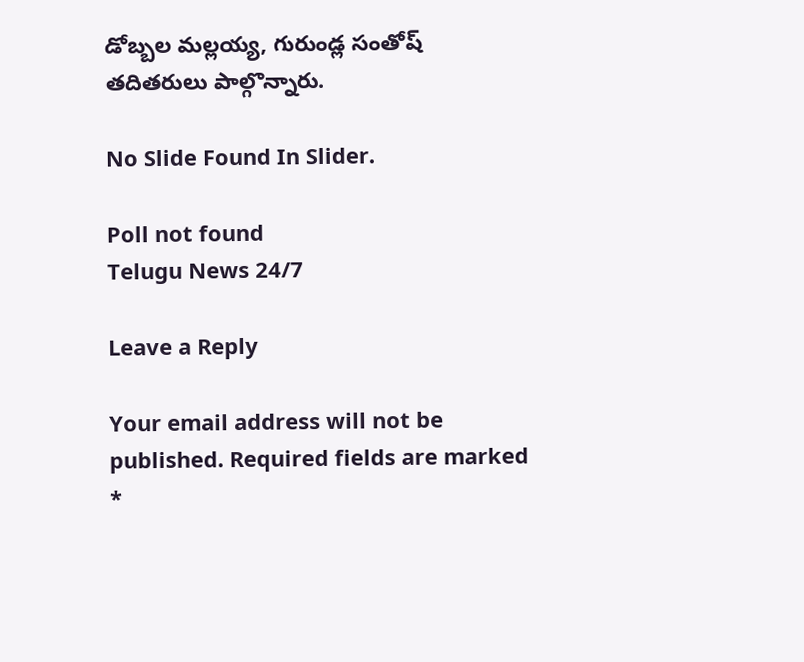డోబ్బల మల్లయ్య, గురుండ్ల సంతోష్ తదితరులు పాల్గొన్నారు.

No Slide Found In Slider.

Poll not found
Telugu News 24/7

Leave a Reply

Your email address will not be published. Required fields are marked *